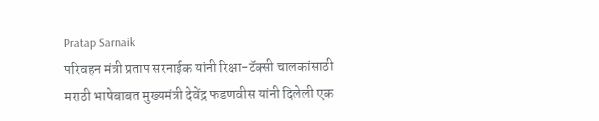Pratap Sarnaik
परिवहन मंत्री प्रताप सरनाईक यांनी रिक्षा-टॅक्सी चालकांसाठी मराठी भाषेबाबत मुख्यमंत्री देवेंद्र फडणवीस यांनी दिलेली एक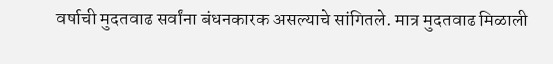वर्षाची मुदतवाढ सर्वांना बंधनकारक असल्याचे सांगितले. मात्र मुदतवाढ मिळाली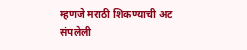म्हणजे मराठी शिकण्याची अट संपलेली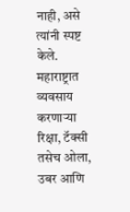नाही, असे त्यांनी स्पष्ट केले. महाराष्ट्रात व्यवसाय करणाऱ्या रिक्षा, टॅक्सी तसेच ओला, उबर आणि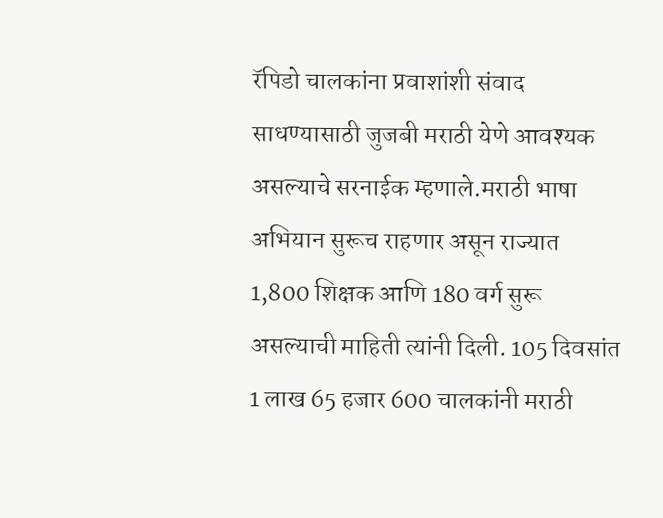रॅपिडो चालकांना प्रवाशांशी संवाद साधण्यासाठी जुजबी मराठी येणे आवश्यक असल्याचे सरनाईक म्हणाले.मराठी भाषा अभियान सुरूच राहणार असून राज्यात 1,800 शिक्षक आणि 180 वर्ग सुरू असल्याची माहिती त्यांनी दिली. 105 दिवसांत 1 लाख 65 हजार 600 चालकांनी मराठी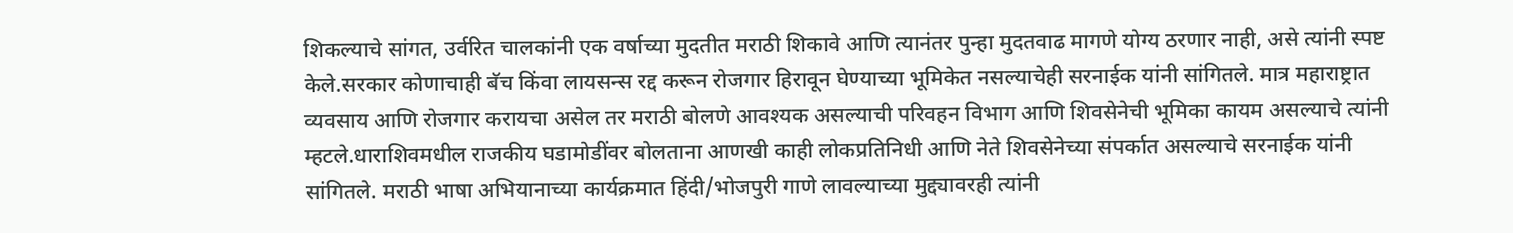शिकल्याचे सांगत, उर्वरित चालकांनी एक वर्षाच्या मुदतीत मराठी शिकावे आणि त्यानंतर पुन्हा मुदतवाढ मागणे योग्य ठरणार नाही, असे त्यांनी स्पष्ट केले.सरकार कोणाचाही बॅच किंवा लायसन्स रद्द करून रोजगार हिरावून घेण्याच्या भूमिकेत नसल्याचेही सरनाईक यांनी सांगितले. मात्र महाराष्ट्रात व्यवसाय आणि रोजगार करायचा असेल तर मराठी बोलणे आवश्यक असल्याची परिवहन विभाग आणि शिवसेनेची भूमिका कायम असल्याचे त्यांनी म्हटले.धाराशिवमधील राजकीय घडामोडींवर बोलताना आणखी काही लोकप्रतिनिधी आणि नेते शिवसेनेच्या संपर्कात असल्याचे सरनाईक यांनी सांगितले. मराठी भाषा अभियानाच्या कार्यक्रमात हिंदी/भोजपुरी गाणे लावल्याच्या मुद्द्यावरही त्यांनी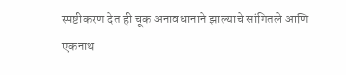स्पष्टीकरण देत ही चूक अनावधानाने झाल्याचे सांगितले आणि एकनाथ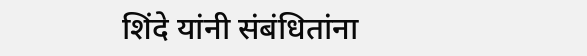शिंदे यांनी संबंधितांना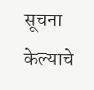सूचना केल्याचे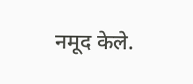नमूद केले.